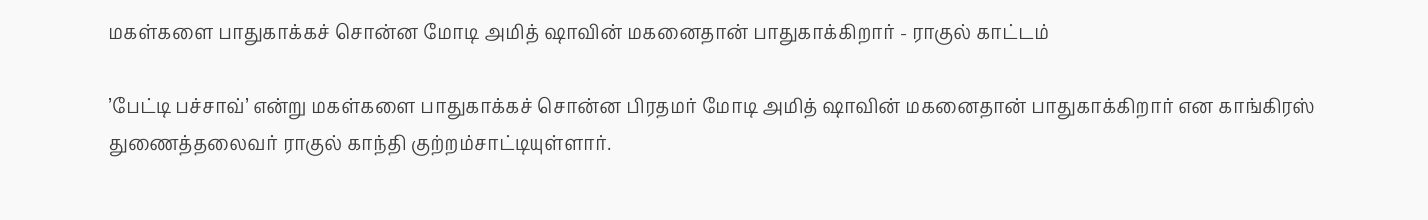மகள்களை பாதுகாக்கச் சொன்ன மோடி அமித் ஷாவின் மகனைதான் பாதுகாக்கிறார் - ராகுல் காட்டம்

’பேட்டி பச்சாவ்’ என்று மகள்களை பாதுகாக்கச் சொன்ன பிரதமர் மோடி அமித் ஷாவின் மகனைதான் பாதுகாக்கிறார் என காங்கிரஸ் துணைத்தலைவர் ராகுல் காந்தி குற்றம்சாட்டியுள்ளார்.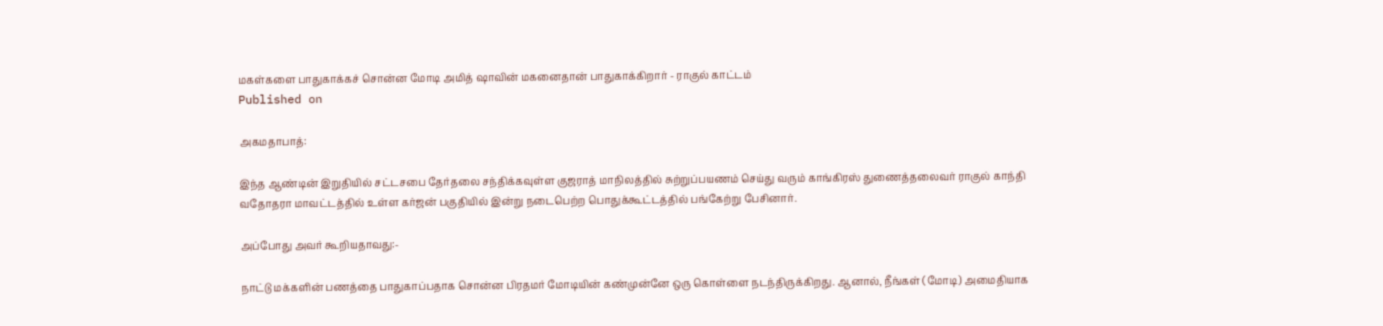மகள்களை பாதுகாக்கச் சொன்ன மோடி அமித் ஷாவின் மகனைதான் பாதுகாக்கிறார் - ராகுல் காட்டம்
Published on

அகமதாபாத்:

இந்த ஆண்டின் இறுதியில் சட்டசபை தேர்தலை சந்திக்கவுள்ள குஜராத் மாநிலத்தில் சுற்றுப்பயணம் செய்து வரும் காங்கிரஸ் துணைத்தலைவர் ராகுல் காந்தி வதோதரா மாவட்டத்தில் உள்ள கர்ஜன் பகுதியில் இன்று நடைபெற்ற பொதுக்கூட்டத்தில் பங்கேற்று பேசினார்.

அப்போது அவர் கூறியதாவது:-

நாட்டு மக்களின் பணத்தை பாதுகாப்பதாக சொன்ன பிரதமர் மோடியின் கண்முன்னே ஒரு கொள்ளை நடந்திருக்கிறது. ஆனால், நீங்கள் (மோடி) அமைதியாக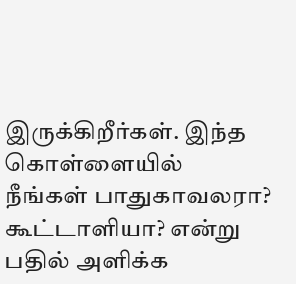இருக்கிறீர்கள். இந்த கொள்ளையில் நீங்கள் பாதுகாவலரா? கூட்டாளியா? என்று பதில் அளிக்க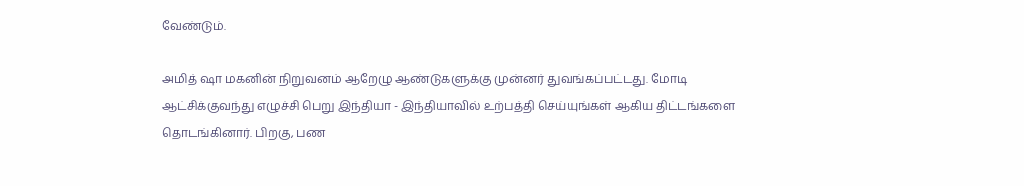வேண்டும்.

அமித் ஷா மகனின் நிறுவனம் ஆறேழு ஆண்டுகளுக்கு முன்னர் துவங்கப்பட்டது. மோடி ஆட்சிக்குவந்து எழுச்சி பெறு இந்தியா - இந்தியாவில் உற்பத்தி செய்யுங்கள் ஆகிய திட்டங்களை தொடங்கினார். பிறகு, பண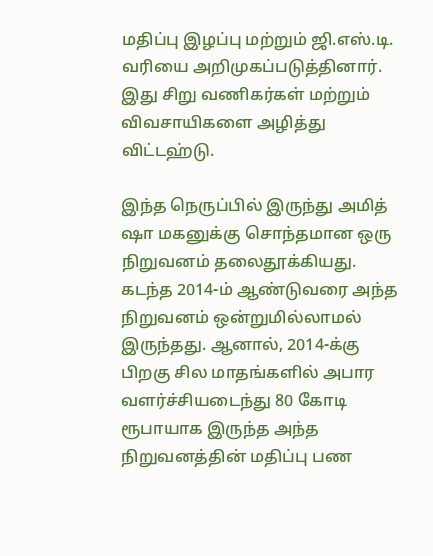மதிப்பு இழப்பு மற்றும் ஜி.எஸ்.டி. வரியை அறிமுகப்படுத்தினார். இது சிறு வணிகர்கள் மற்றும் விவசாயிகளை அழித்து விட்டஹ்டு.

இந்த நெருப்பில் இருந்து அமித் ஷா மகனுக்கு சொந்தமான ஒரு நிறுவனம் தலைதூக்கியது. கடந்த 2014-ம் ஆண்டுவரை அந்த நிறுவனம் ஒன்றுமில்லாமல் இருந்தது. ஆனால், 2014-க்கு பிறகு சில மாதங்களில் அபார வளர்ச்சியடைந்து 80 கோடி ரூபாயாக இருந்த அந்த நிறுவனத்தின் மதிப்பு பண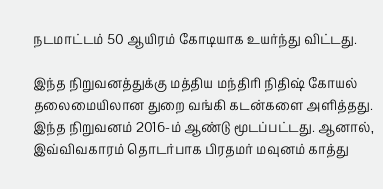நடமாட்டம் 50 ஆயிரம் கோடியாக உயர்ந்து விட்டது.

இந்த நிறுவனத்துக்கு மத்திய மந்திரி நிதிஷ் கோயல் தலைமையிலான துறை வங்கி கடன்களை அளித்தது. இந்த நிறுவனம் 2016-ம் ஆண்டு மூடப்பட்டது. ஆனால், இவ்விவகாரம் தொடர்பாக பிரதமர் மவுனம் காத்து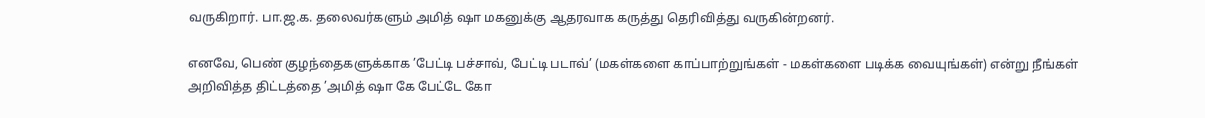வருகிறார். பா.ஜ.க. தலைவர்களும் அமித் ஷா மகனுக்கு ஆதரவாக கருத்து தெரிவித்து வருகின்றனர்.

எனவே, பெண் குழந்தைகளுக்காக ’பேட்டி பச்சாவ், பேட்டி படாவ்’ (மகள்களை காப்பாற்றுங்கள் - மகள்களை படிக்க வையுங்கள்) என்று நீங்கள் அறிவித்த திட்டத்தை ’அமித் ஷா கே பேட்டே கோ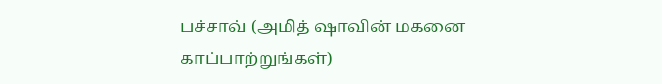பச்சாவ் (அமித் ஷாவின் மகனை காப்பாற்றுங்கள்)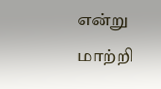என்று மாற்றி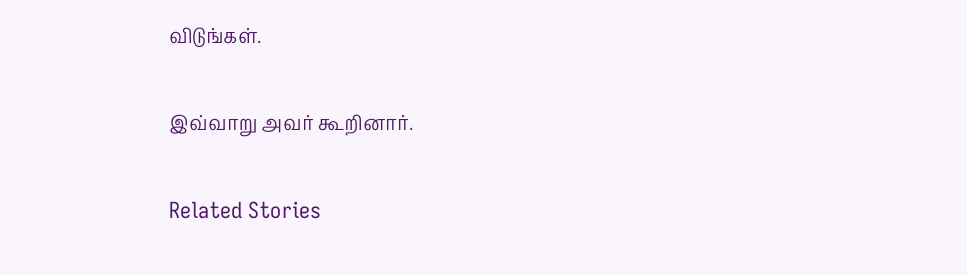விடுங்கள்.

இவ்வாறு அவர் கூறினார்.

Related Stories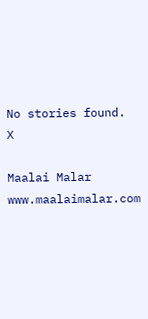No stories found.
X

Maalai Malar
www.maalaimalar.com